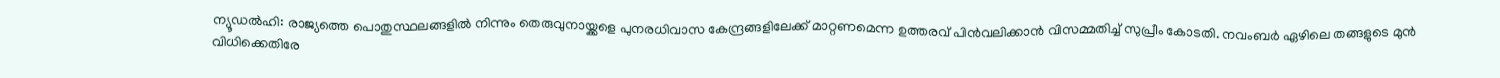ന്യൂഡൽഹി: രാജ്യത്തെ പൊതുസ്ഥലങ്ങളിൽ നിന്നും തെരുവുനായ്ക്കളെ പുനരധിവാസ കേന്ദ്രങ്ങളിലേക്ക് മാറ്റണമെന്ന ഉത്തരവ് പിൻവലിക്കാൻ വിസമ്മതിച്ച് സുപ്രീം കോടതി. നവംബർ ഏഴിലെ തങ്ങളുടെ മുൻ വിധിക്കെതിരേ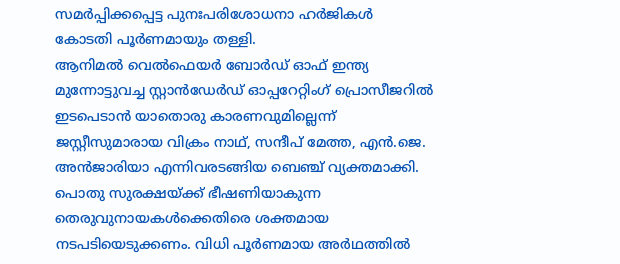സമർപ്പിക്കപ്പെട്ട പുനഃപരിശോധനാ ഹർജികൾ കോടതി പൂർണമായും തള്ളി.
ആനിമൽ വെൽഫെയർ ബോർഡ് ഓഫ് ഇന്ത്യ മുന്നോട്ടുവച്ച സ്റ്റാൻഡേർഡ് ഓപ്പറേറ്റിംഗ് പ്രൊസീജറിൽ ഇടപെടാൻ യാതൊരു കാരണവുമില്ലെന്ന് ജസ്റ്റീസുമാരായ വിക്രം നാഥ്, സന്ദീപ് മേത്ത, എൻ.ജെ. അൻജാരിയാ എന്നിവരടങ്ങിയ ബെഞ്ച് വ്യക്തമാക്കി.
പൊതു സുരക്ഷയ്ക്ക് ഭീഷണിയാകുന്ന തെരുവുനായകൾക്കെതിരെ ശക്തമായ നടപടിയെടുക്കണം. വിധി പൂർണമായ അർഥത്തിൽ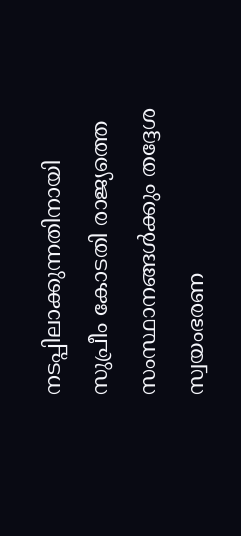നടപ്പിലാക്കുന്നതിനായി സുപ്രീം കോടതി രാജ്യത്തെ സംസ്ഥാനങ്ങൾക്കും തദ്ദേശ സ്വയംഭരണ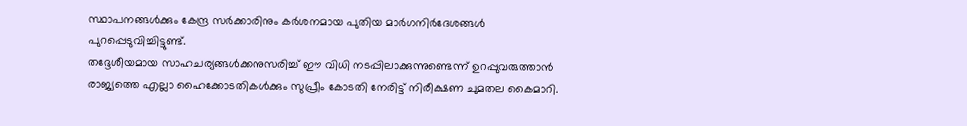സ്ഥാപനങ്ങൾക്കും കേന്ദ്ര സർക്കാരിനും കർശനമായ പുതിയ മാർഗനിർദേശങ്ങൾ പുറപ്പെടുവിച്ചിട്ടുണ്ട്.
തദ്ദേശീയമായ സാഹചര്യങ്ങൾക്കനുസരിച്ച് ഈ വിധി നടപ്പിലാക്കുന്നുണ്ടെന്ന് ഉറപ്പുവരുത്താൻ രാജ്യത്തെ എല്ലാ ഹൈക്കോടതികൾക്കും സുപ്രീം കോടതി നേരിട്ട് നിരീക്ഷണ ചുമതല കൈമാറി.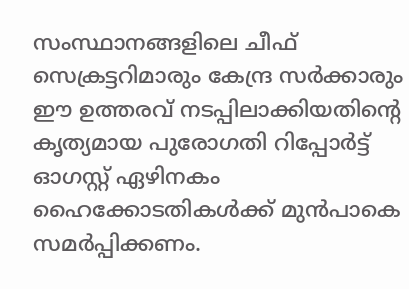സംസ്ഥാനങ്ങളിലെ ചീഫ് സെക്രട്ടറിമാരും കേന്ദ്ര സർക്കാരും ഈ ഉത്തരവ് നടപ്പിലാക്കിയതിന്റെ കൃത്യമായ പുരോഗതി റിപ്പോർട്ട് ഓഗസ്റ്റ് ഏഴിനകം ഹൈക്കോടതികൾക്ക് മുൻപാകെ സമർപ്പിക്കണം.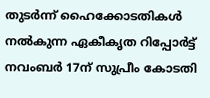തുടർന്ന് ഹൈക്കോടതികൾ നൽകുന്ന ഏകീകൃത റിപ്പോർട്ട് നവംബർ 17ന് സുപ്രീം കോടതി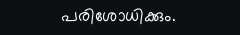പരിശോധിക്കും.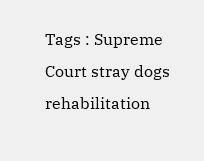Tags : Supreme Court stray dogs rehabilitation